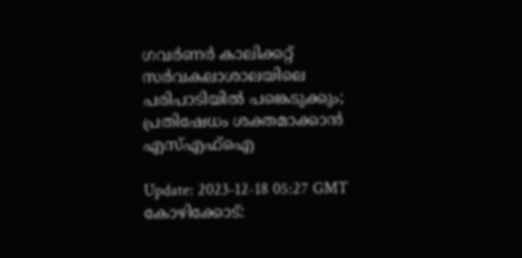ഗവര്‍ണര്‍ കാലിക്കറ്റ് സര്‍വകലാശാലയിലെ പരിപാടിയില്‍ പങ്കെടുക്കും; പ്രതിഷേധം ശക്തമാക്കാന്‍ എസ്എഫ്‌ഐ

Update: 2023-12-18 05:27 GMT
കോഴിക്കോട്: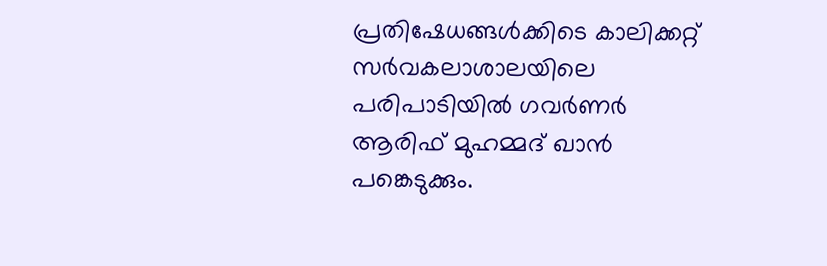പ്രതിഷേധങ്ങള്‍ക്കിടെ കാലിക്കറ്റ് സര്‍വകലാശാലയിലെ പരിപാടിയില്‍ ഗവര്‍ണര്‍ ആരിഫ് മുഹമ്മദ് ഖാന്‍ പങ്കെടുക്കും.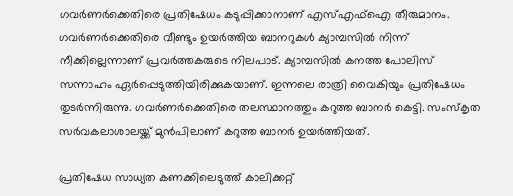ഗവര്‍ണര്‍ക്കെതിരെ പ്രതിഷേധം കടുപ്പിക്കാനാണ് എസ്എഫ്‌ഐ തീരുമാനം. ഗവര്‍ണര്‍ക്കെതിരെ വീണ്ടും ഉയര്‍ത്തിയ ബാനറുകള്‍ ക്യാമ്പസില്‍ നിന്ന് നീക്കില്ലെന്നാണ് പ്രവര്‍ത്തകരുടെ നിലപാട്. ക്യാമ്പസില്‍ കനത്ത പോലിസ് സന്നാഹം ഏര്‍പ്പെടുത്തിയിരിക്കുകയാണ്. ഇന്നലെ രാത്രി വൈകിയും പ്രതിഷേധം തുടര്‍ന്നിരുന്നു. ഗവര്‍ണര്‍ക്കെതിരെ തലസ്ഥാനത്തും കറുത്ത ബാനര്‍ കെട്ടി. സംസ്‌കൃത സര്‍വകലാശാലയ്ക്ക് മുന്‍പിലാണ് കറുത്ത ബാനര്‍ ഉയര്‍ത്തിയത്.

പ്രതിഷേധ സാധ്യത കണക്കിലെടുത്ത് കാലിക്കറ്റ്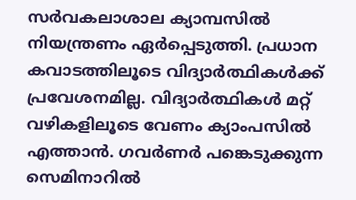സര്‍വകലാശാല ക്യാമ്പസില്‍ നിയന്ത്രണം ഏര്‍പ്പെടുത്തി. പ്രധാന കവാടത്തിലൂടെ വിദ്യാര്‍ത്ഥികള്‍ക്ക് പ്രവേശനമില്ല. വിദ്യാര്‍ത്ഥികള്‍ മറ്റ് വഴികളിലൂടെ വേണം ക്യാംപസില്‍ എത്താന്‍. ഗവര്‍ണര്‍ പങ്കെടുക്കുന്ന സെമിനാറില്‍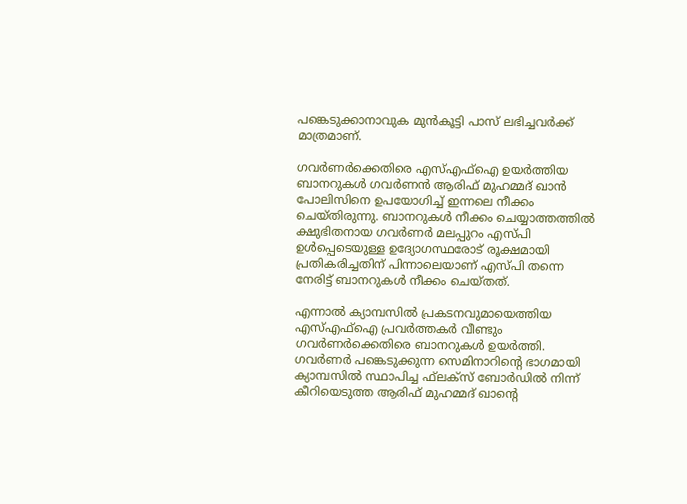പങ്കെടുക്കാനാവുക മുന്‍കൂട്ടി പാസ് ലഭിച്ചവര്‍ക്ക് മാത്രമാണ്.

ഗവര്‍ണര്‍ക്കെതിരെ എസ്എഫ്‌ഐ ഉയര്‍ത്തിയ ബാനറുകള്‍ ഗവര്‍ണന്‍ ആരിഫ് മുഹമ്മദ് ഖാന്‍ പോലിസിനെ ഉപയോഗിച്ച് ഇന്നലെ നീക്കം ചെയ്തിരുന്നു. ബാനറുകള്‍ നീക്കം ചെയ്യാത്തത്തില്‍ ക്ഷുഭിതനായ ഗവര്‍ണര്‍ മലപ്പുറം എസ്പി ഉള്‍പ്പെടെയുള്ള ഉദ്യോഗസ്ഥരോട് രൂക്ഷമായി പ്രതികരിച്ചതിന് പിന്നാലെയാണ് എസ്പി തന്നെ നേരിട്ട് ബാനറുകള്‍ നീക്കം ചെയ്തത്.

എന്നാല്‍ ക്യാമ്പസില്‍ പ്രകടനവുമായെത്തിയ എസ്എഫ്‌ഐ പ്രവര്‍ത്തകര്‍ വീണ്ടും ഗവര്‍ണര്‍ക്കെതിരെ ബാനറുകള്‍ ഉയര്‍ത്തി. ഗവര്‍ണര്‍ പങ്കെടുക്കുന്ന സെമിനാറിന്റെ ഭാഗമായി ക്യാമ്പസില്‍ സ്ഥാപിച്ച ഫ്‌ലക്‌സ് ബോര്‍ഡില്‍ നിന്ന് കീറിയെടുത്ത ആരിഫ് മുഹമ്മദ് ഖാന്റെ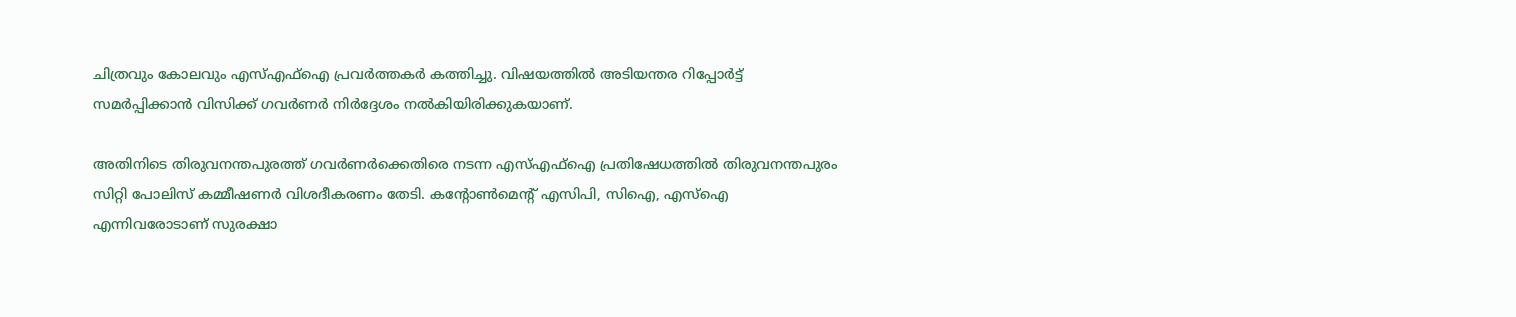ചിത്രവും കോലവും എസ്എഫ്‌ഐ പ്രവര്‍ത്തകര്‍ കത്തിച്ചു. വിഷയത്തില്‍ അടിയന്തര റിപ്പോര്‍ട്ട് സമര്‍പ്പിക്കാന്‍ വിസിക്ക് ഗവര്‍ണര്‍ നിര്‍ദ്ദേശം നല്‍കിയിരിക്കുകയാണ്.

അതിനിടെ തിരുവനന്തപുരത്ത് ഗവര്‍ണര്‍ക്കെതിരെ നടന്ന എസ്എഫ്‌ഐ പ്രതിഷേധത്തില്‍ തിരുവനന്തപുരം സിറ്റി പോലിസ് കമ്മീഷണര്‍ വിശദീകരണം തേടി. കന്റോണ്‍മെന്റ് എസിപി, സിഐ, എസ്‌ഐ എന്നിവരോടാണ് സുരക്ഷാ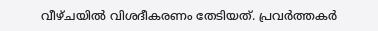വീഴ്ചയില്‍ വിശദീകരണം തേടിയത്. പ്രവര്‍ത്തകര്‍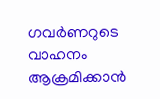ഗവര്‍ണറുടെ വാഹനം ആക്രമിക്കാന്‍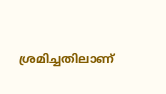ശ്രമിച്ചതിലാണ്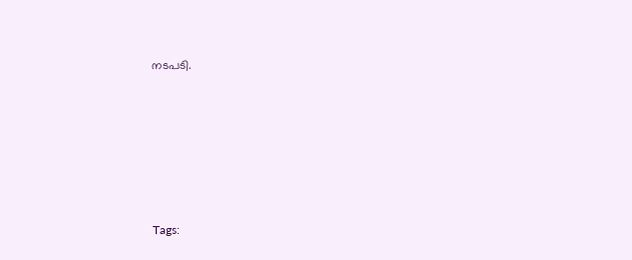നടപടി.






Tags: